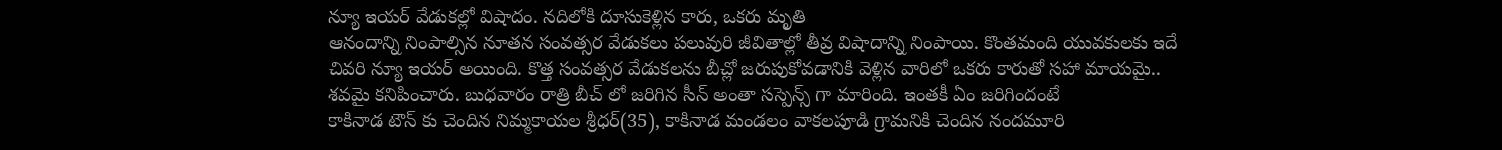న్యూ ఇయర్ వేడుకల్లో విషాదం. నదిలోకి దూసుకెళ్లిన కారు, ఒకరు మృతి
ఆనందాన్ని నింపాల్సిన నూతన సంవత్సర వేడుకలు పలువురి జీవితాల్లో తీవ్ర విషాదాన్ని నింపాయి. కొంతమంది యువకులకు ఇదే చివరి న్యూ ఇయర్ అయింది. కొత్త సంవత్సర వేడుకలను బీచ్లో జరుపుకోవడానికి వెళ్లిన వారిలో ఒకరు కారుతో సహా మాయమై.. శవమై కనిపించారు. బుధవారం రాత్రి బీచ్ లో జరిగిన సీన్ అంతా సస్పెన్స్ గా మారింది. ఇంతకీ ఏం జరిగిందంటే
కాకినాడ టౌన్ కు చెందిన నిమ్మకాయల శ్రీధర్(35), కాకినాడ మండలం వాకలపూడి గ్రామనికి చెందిన నందమూరి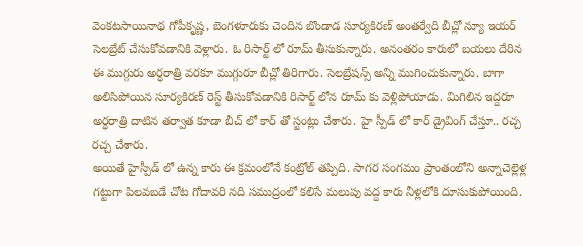వెంకటసాయినాథ గోపీకృష్ణ, బెంగళూరుకు చెందిన బొండాడ సూర్యకిరణ్ అంతర్వేది బీచ్లో న్యూ ఇయర్ సెలబ్రేట్ చేసుకోవడానికి వెళ్లారు. ఓ రిసార్ట్ లో రూమ్ తీసుకున్నారు. అనంతరం కారులో బయలు దేరిన ఈ ముగ్గురు అర్ధరాత్రి వరకూ ముగ్గురూ బీచ్లో తిరిగారు. సెలబ్రేషన్స్ అన్ని ముగించుకున్నారు. బాగా అలిసిపోయిన సూర్యకిరణ్ రెస్ట్ తీసుకోవడానికి రిసార్ట్ లోన రూమ్ కు వెళ్లిపోయాడు. మిగిలిన ఇద్దరూ అర్ధరాత్రి దాటిన తర్వాత కూడా బీచ్ లో కార్ తో స్టంట్లు చేశారు. హై స్పీడ్ లో కార్ డ్రైవింగ్ చేస్తూ.. రచ్చ రచ్చ చేశారు.
అయితే హైస్పీడ్ లో ఉన్న కారు ఈ క్రమంలోనే కంట్రోల్ తప్పిది. సాగర సంగమం ప్రాంతంలోని అన్నాచెల్లెళ్ల గట్టుగా పిలవబడే చోట గోదావరి నది సముద్రంలో కలిసే మలుపు వద్ద కారు నీళ్లలోకి దూసుకుపోయింది.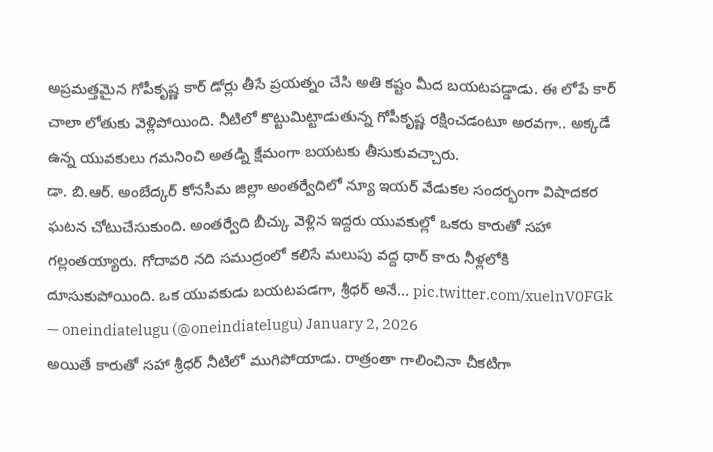అప్రమత్తమైన గోపీకృష్ణ కార్ డోర్లు తీసే ప్రయత్నం చేసి అతి కష్టం మీద బయటపడ్డాడు. ఈ లోపే కార్ చాలా లోతుకు వెళ్లిపోయింది. నీటిలో కొట్టుమిట్టాడుతున్న గోపీకృష్ణ రక్షించడంటూ అరవగా.. అక్కడే ఉన్న యువకులు గమనించి అతడ్ని క్షేమంగా బయటకు తీసుకువచ్చారు.
డా. బి.ఆర్. అంబేద్కర్ కోనసీమ జిల్లా అంతర్వేదిలో న్యూ ఇయర్ వేడుకల సందర్భంగా విషాదకర ఘటన చోటుచేసుకుంది. అంతర్వేది బీచ్కు వెళ్లిన ఇద్దరు యువకుల్లో ఒకరు కారుతో సహా గల్లంతయ్యారు. గోదావరి నది సముద్రంలో కలిసే మలుపు వద్ద థార్ కారు నీళ్లలోకి దూసుకుపోయింది. ఒక యువకుడు బయటపడగా, శ్రీధర్ అనే… pic.twitter.com/xuelnV0FGk
— oneindiatelugu (@oneindiatelugu) January 2, 2026
అయితే కారుతో సహా శ్రీధర్ నీటిలో ముగిపోయాడు. రాత్రంతా గాలించినా చీకటిగా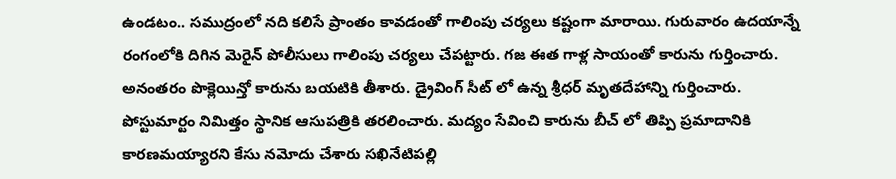ఉండటం.. సముద్రంలో నది కలిసే ప్రాంతం కావడంతో గాలింపు చర్యలు కష్టంగా మారాయి. గురువారం ఉదయాన్నే రంగంలోకి దిగిన మెరైన్ పోలీసులు గాలింపు చర్యలు చేపట్టారు. గజ ఈత గాళ్ల సాయంతో కారును గుర్తించారు. అనంతరం పొక్లెయిన్తో కారును బయటికి తీశారు. డ్రైవింగ్ సీట్ లో ఉన్న శ్రీధర్ మృతదేహాన్ని గుర్తించారు. పోస్టుమార్టం నిమిత్తం స్థానిక ఆసుపత్రికి తరలించారు. మద్యం సేవించి కారును బీచ్ లో తిప్పి ప్రమాదానికి కారణమయ్యారని కేసు నమోదు చేశారు సఖినేటిపల్లి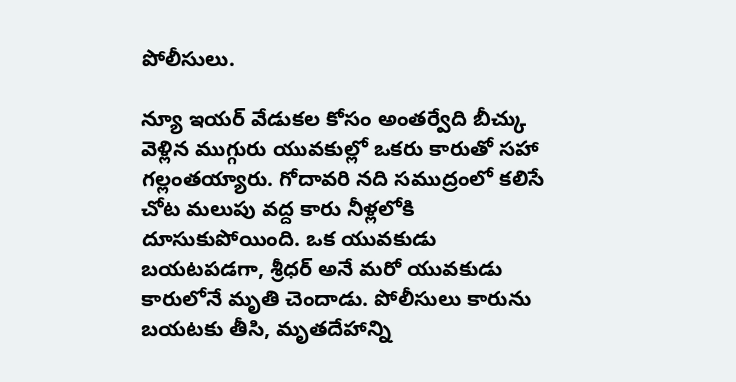పోలీసులు.

న్యూ ఇయర్ వేడుకల కోసం అంతర్వేది బీచ్కు వెళ్లిన ముగ్గురు యువకుల్లో ఒకరు కారుతో సహా గల్లంతయ్యారు. గోదావరి నది సముద్రంలో కలిసే చోట మలుపు వద్ద కారు నీళ్లలోకి దూసుకుపోయింది. ఒక యువకుడు బయటపడగా, శ్రీధర్ అనే మరో యువకుడు కారులోనే మృతి చెందాడు. పోలీసులు కారును బయటకు తీసి, మృతదేహాన్ని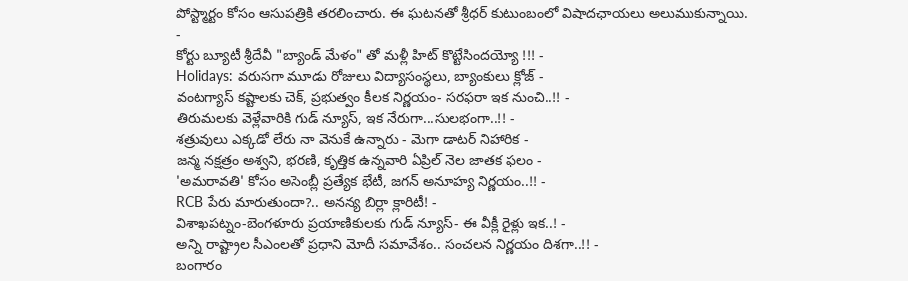పోస్ట్మార్టం కోసం ఆసుపత్రికి తరలించారు. ఈ ఘటనతో శ్రీధర్ కుటుంబంలో విషాదఛాయలు అలుముకున్నాయి.
-
కోర్టు బ్యూటీ శ్రీదేవీ "బ్యాండ్ మేళం" తో మళ్లీ హిట్ కొట్టేసిందయ్యో !!! -
Holidays: వరుసగా మూడు రోజులు విద్యాసంస్థలు, బ్యాంకులు క్లోజ్ -
వంటగ్యాస్ కష్టాలకు చెక్, ప్రభుత్వం కీలక నిర్ణయం- సరఫరా ఇక నుంచి..!! -
తిరుమలకు వెళ్లేవారికి గుడ్ న్యూస్, ఇక నేరుగా...సులభంగా..!! -
శత్రువులు ఎక్కడో లేరు నా వెనుకే ఉన్నారు - మెగా డాటర్ నిహారిక -
జన్మ నక్షత్రం అశ్వని, భరణి, కృత్తిక ఉన్నవారి ఏప్రిల్ నెల జాతక ఫలం -
'అమరావతి' కోసం అసెంబ్లీ ప్రత్యేక భేటీ, జగన్ అనూహ్య నిర్ణయం..!! -
RCB పేరు మారుతుందా?.. అనన్య బిర్లా క్లారిటీ! -
విశాఖపట్నం-బెంగళూరు ప్రయాణికులకు గుడ్ న్యూస్- ఈ వీక్లీ రైళ్లు ఇక..! -
అన్ని రాష్ట్రాల సీఎంలతో ప్రధాని మోదీ సమావేశం.. సంచలన నిర్ణయం దిశగా..!! -
బంగారం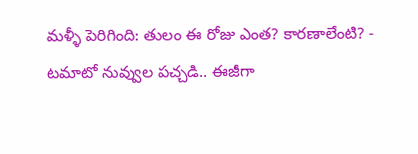మళ్ళీ పెరిగింది: తులం ఈ రోజు ఎంత? కారణాలేంటి? -
టమాటో నువ్వుల పచ్చడి.. ఈజీగా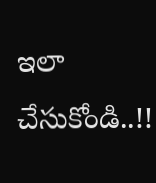ఇలా చేసుకోండి..!!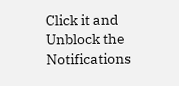Click it and Unblock the Notifications